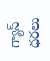గ్యాస్‌ ధరలు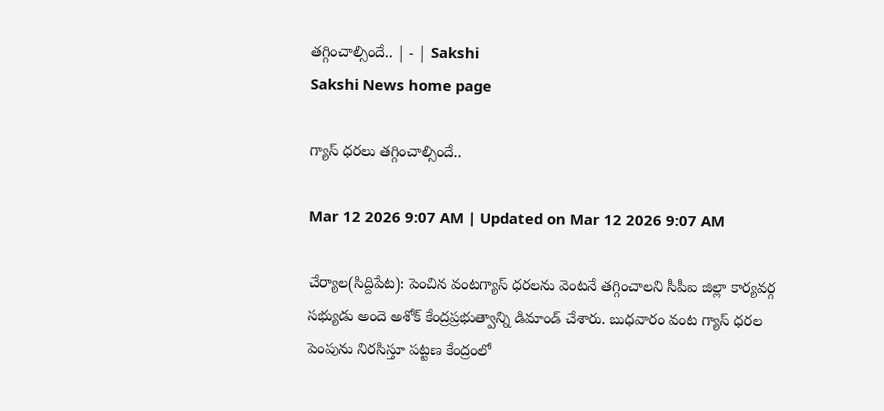తగ్గించాల్సిందే.. | - | Sakshi
Sakshi News home page

గ్యాస్‌ ధరలు తగ్గించాల్సిందే..

Mar 12 2026 9:07 AM | Updated on Mar 12 2026 9:07 AM

చేర్యాల(సిద్దిపేట): పెంచిన వంటగ్యాస్‌ ధరలను వెంటనే తగ్గించాలని సీపీఐ జిల్లా కార్యవర్గ సభ్యుడు అందె అశోక్‌ కేంద్రప్రభుత్వాన్ని డిమాండ్‌ చేశారు. బుధవారం వంట గ్యాస్‌ ధరల పెంపును నిరసిస్తూ పట్టణ కేంద్రంలో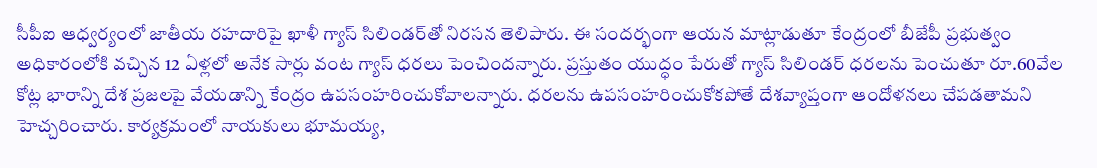సీపీఐ ఆధ్వర్యంలో జాతీయ రహదారిపై ఖాళీ గ్యాస్‌ సిలిండర్‌తో నిరసన తెలిపారు. ఈ సందర్భంగా ఆయన మాట్లాడుతూ కేంద్రంలో బీజేపీ ప్రభుత్వం అధికారంలోకి వచ్చిన 12 ఏళ్లలో అనేక సార్లు వంట గ్యాస్‌ ధరలు పెంచిందన్నారు. ప్రస్తుతం యుద్ధం పేరుతో గ్యాస్‌ సిలిండర్‌ ధరలను పెంచుతూ రూ.60వేల కోట్ల భారాన్ని దేశ ప్రజలపై వేయడాన్ని కేంద్రం ఉపసంహరించుకోవాలన్నారు. ధరలను ఉపసంహరించుకోకపోతే దేశవ్యాప్తంగా ఆందోళనలు చేపడతామని హెచ్చరించారు. కార్యక్రమంలో నాయకులు భూమయ్య,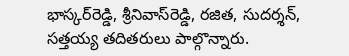భాస్కర్‌రెడ్డి, శ్రీనివాస్‌రెడ్డి, రజిత, సుదర్శన్‌, సత్తయ్య తదితరులు పాల్గొన్నారు.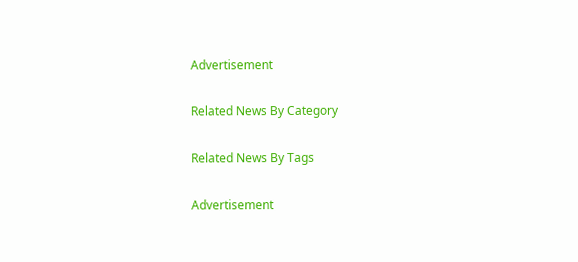Advertisement

Related News By Category

Related News By Tags

Advertisement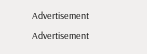Advertisement
Advertisement